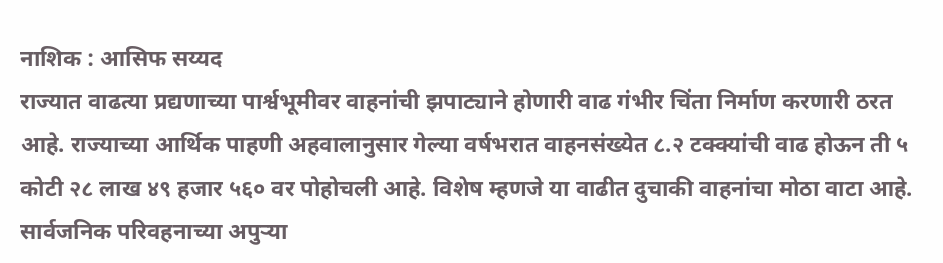नाशिक : आसिफ सय्यद
राज्यात वाढत्या प्रद्यणाच्या पार्श्वभूमीवर वाहनांची झपाट्याने होणारी वाढ गंभीर चिंता निर्माण करणारी ठरत आहे. राज्याच्या आर्थिक पाहणी अहवालानुसार गेल्या वर्षभरात वाहनसंख्येत ८.२ टक्क्यांची वाढ होऊन ती ५ कोटी २८ लाख ४९ हजार ५६० वर पोहोचली आहे. विशेष म्हणजे या वाढीत दुचाकी वाहनांचा मोठा वाटा आहे.
सार्वजनिक परिवहनाच्या अपुऱ्या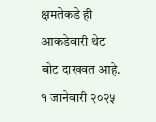क्षमतेकडे ही आकडेवारी थेट बोट दाखवत आहे. १ जानेवारी २०२५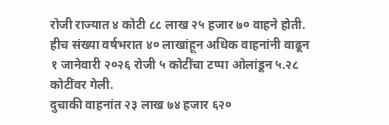रोजी राज्यात ४ कोटी ८८ लाख २५ हजार ७० वाहने होती. हीच संख्या वर्षभरात ४० लाखांहून अधिक वाहनांनी वाढून १ जानेवारी २०२६ रोजी ५ कोटींचा टप्पा ओलांडून ५.२८ कोटींवर गेली.
दुचाकी वाहनांत २३ लाख ७४ हजार ६२०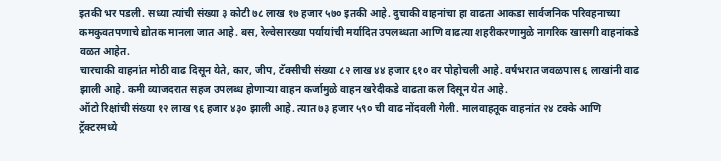इतकी भर पडली. सध्या त्यांची संख्या ३ कोटी ७८ लाख १७ हजार ५७० इतकी आहे. दुचाकी वाहनांचा हा वाढता आकडा सार्वजनिक परिवहनाच्या कमकुवतपणाचे द्योतक मानला जात आहे. बस, रेल्वेसारख्या पर्यायांची मर्यादित उपलब्धता आणि वाढत्या शहरीकरणामुळे नागरिक खासगी वाहनांकडे वळत आहेत.
चारचाकी वाहनांत मोठी वाढ दिसून येते, कार, जीप, टॅक्सीची संख्या ८२ लाख ४४ हजार ६१० वर पोहोचली आहे. वर्षभरात जवळपास ६ लाखांनी वाढ झाली आहे. कमी व्याजदरात सहज उपलब्ध होणाऱ्या वाहन कर्जामुळे वाहन खरेदीकडे वाढता कल दिसून येत आहे.
ऑटो रिक्षांची संख्या १२ लाख ९६ हजार ४३० झाली आहे. त्यात ७३ हजार ५९० ची वाढ नोंदवली गेली. मालवाहतूक वाहनांत २४ टक्के आणि ट्रॅक्टरमध्ये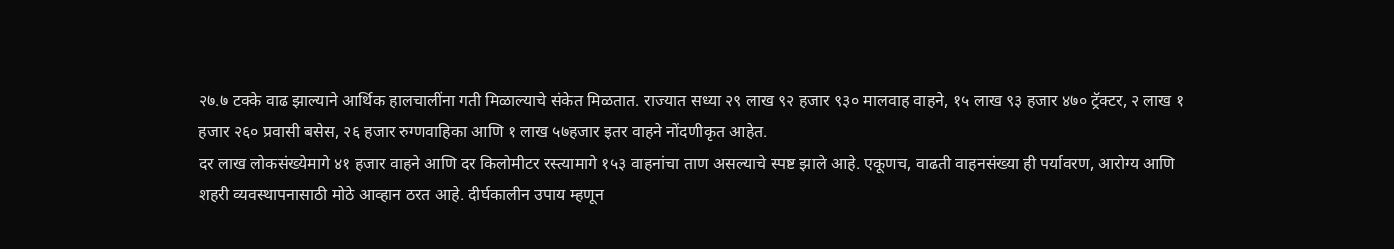२७.७ टक्के वाढ झाल्याने आर्थिक हालचालींना गती मिळाल्याचे संकेत मिळतात. राज्यात सध्या २९ लाख ९२ हजार ९३० मालवाह वाहने, १५ लाख ९३ हजार ४७० ट्रॅक्टर, २ लाख १ हजार २६० प्रवासी बसेस, २६ हजार रुग्णवाहिका आणि १ लाख ५७हजार इतर वाहने नोंदणीकृत आहेत.
दर लाख लोकसंख्येमागे ४१ हजार वाहने आणि दर किलोमीटर रस्त्यामागे १५३ वाहनांचा ताण असल्याचे स्पष्ट झाले आहे. एकूणच, वाढती वाहनसंख्या ही पर्यावरण, आरोग्य आणि शहरी व्यवस्थापनासाठी मोठे आव्हान ठरत आहे. दीर्घकालीन उपाय म्हणून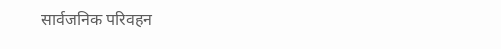सार्वजनिक परिवहन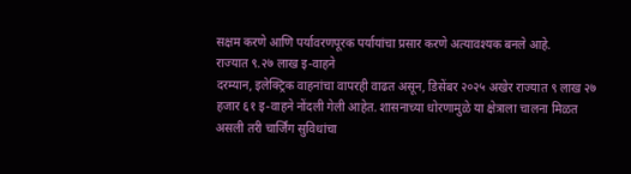सक्षम करणे आणि पर्यावरणपूरक पर्यायांचा प्रसार करणे अत्यावश्यक बनले आहे.
राज्यात ९.२७ लाख इ-वाहने
दरम्यान, इलेक्ट्रिक वाहनांचा वापरही वाढत असून, डिसेंबर २०२५ अखेर राज्यात ९ लाख २७ हजार ६१ इ-वाहने नोंदली गेली आहेत. शासनाच्या धोरणामुळे या क्षेत्राला चालना मिळत असली तरी चार्जिंग सुविधांचा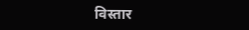विस्तार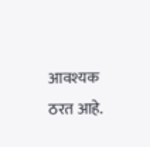आवश्यक ठरत आहे.